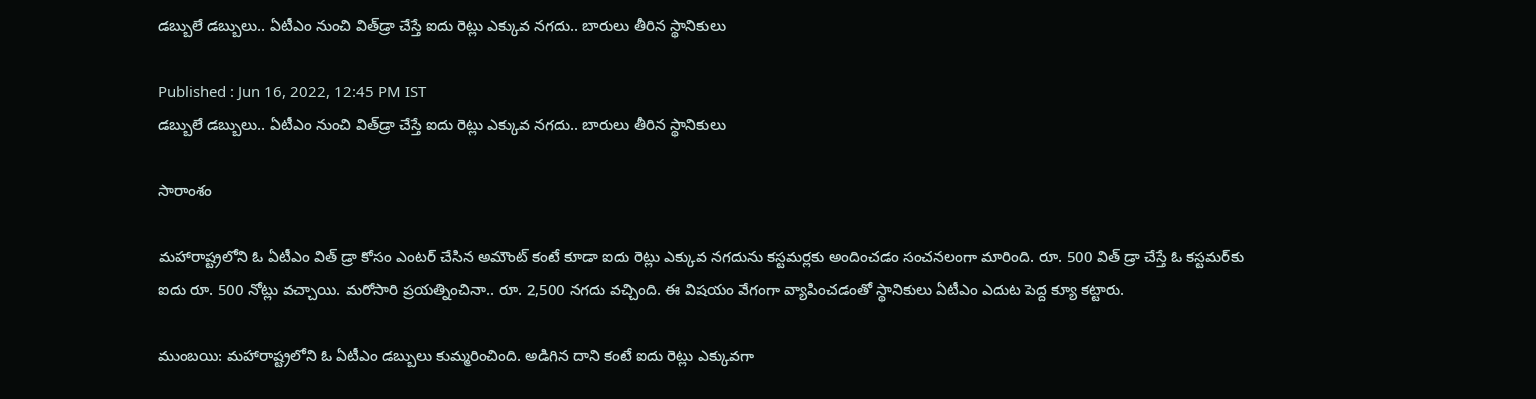డబ్బులే డబ్బులు.. ఏటీఎం నుంచి విత్‌డ్రా చేస్తే ఐదు రెట్లు ఎక్కువ నగదు.. బారులు తీరిన స్థానికులు

Published : Jun 16, 2022, 12:45 PM IST
డబ్బులే డబ్బులు.. ఏటీఎం నుంచి విత్‌డ్రా చేస్తే ఐదు రెట్లు ఎక్కువ నగదు.. బారులు తీరిన స్థానికులు

సారాంశం

మహారాష్ట్రలోని ఓ ఏటీఎం విత్ డ్రా కోసం ఎంటర్ చేసిన అమౌంట్ కంటే కూడా ఐదు రెట్లు ఎక్కువ నగదును కస్టమర్లకు అందించడం సంచనలంగా మారింది. రూ. 500 విత్ డ్రా చేస్తే ఓ కస్టమర్‌కు ఐదు రూ. 500 నోట్లు వచ్చాయి. మరోసారి ప్రయత్నించినా.. రూ. 2,500 నగదు వచ్చింది. ఈ విషయం వేగంగా వ్యాపించడంతో స్థానికులు ఏటీఎం ఎదుట పెద్ద క్యూ కట్టారు.

ముంబయి: మహారాష్ట్రలోని ఓ ఏటీఎం డబ్బులు కుమ్మరించింది. అడిగిన దాని కంటే ఐదు రెట్లు ఎక్కువగా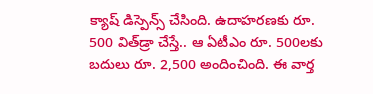క్యాష్ డిస్పెన్స్ చేసింది. ఉదాహరణకు రూ. 500 విత్‌డ్రా చేస్తే.. ఆ ఏటీఎం రూ. 500లకు బదులు రూ. 2,500 అందించింది. ఈ వార్త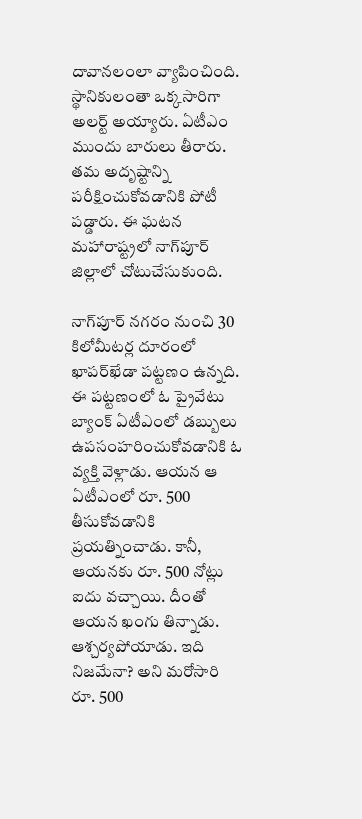దావానలంలా వ్యాపించింది. స్థానికులంతా ఒక్కసారిగా అలర్ట్ అయ్యారు. ఏటీఎం ముందు బారులు తీరారు. తమ అదృష్టాన్ని పరీక్షించుకోవడానికి పోటీ పడ్డారు. ఈ ఘటన మహారాష్ట్రలో నాగ్‌పూర్ జిల్లాలో చోటుచేసుకుంది.

నాగ్‌పూర్ నగరం నుంచి 30 కిలోమీటర్ల దూరంలో ఖాపర్‌ఖేడా పట్టణం ఉన్నది. ఈ పట్టణంలో ఓ ప్రైవేటు బ్యాంక్ ఏటీఎంలో డబ్బులు ఉపసంహరించుకోవడానికి ఓ వ్యక్తి వెళ్లాడు. ఆయన ఆ ఏటీఎంలో రూ. 500 తీసుకోవడానికి ప్రయత్నించాడు. కానీ, ఆయనకు రూ. 500 నోట్లు ఐదు వచ్చాయి. దీంతో ఆయన ఖంగు తిన్నాడు. ఆశ్చర్యపోయాడు. ఇది నిజమేనా? అని మరోసారి రూ. 500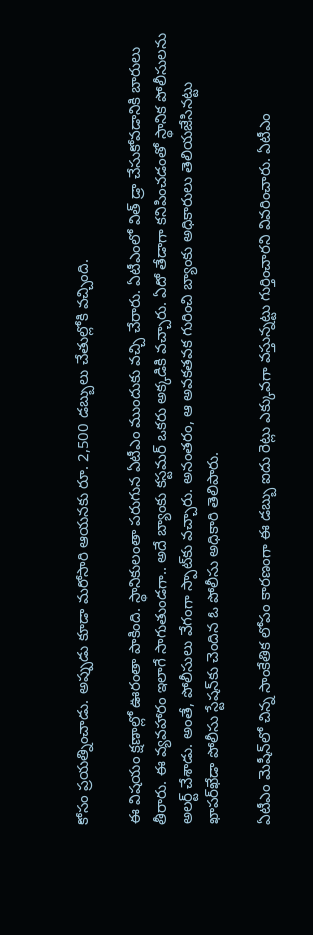కోసం ప్రయత్నించాడు. అప్పుడు కూడా మరోసారి ఆయనకు రూ. 2,500 డబ్బులు చేతుల్లోకి వచ్చింది.

ఈ విషయం క్షణాల్లో ఊరంతా పాకింది. స్థానికులంతా పరుగున ఏటీఎం ముందుకు వచ్చి చేరారు. ఏటీఎంలో విత్ డ్రా చేసుకోవడానికి బారులు తీరారు. ఈ వ్యవహారం ఇలాగే సాగుతుండగా.. అదే బ్యాంకు కస్టమర్ ఒకరు అక్కడికి వచ్చారు. ఏదో తేడాగా కనిపించడంతో స్థానిక పోలీసులను అలర్ట్ చేశాడు. అంతే, పోలీసులు వేగంగా స్పాట్‌కు వచ్చారు. అనంతరం, ఆ అవకతవక గురించి బ్యాంకు అధికారులు తెలియజేసినట్టు ఖాపర్‌ఖేడా పోలీసు స్టేషన్‌కు చెందిన ఓ పోలీసు అధికారి తెలిపారు.

ఏటీఎం మెషీన్‌లో చిన్న సాంకేతిక లోపం కారణంగా ఈ డబ్బు ఐదు రెట్లు ఎక్కువగా వస్తున్నట్టు గుర్తించారని వివరించారు. ఏటీఎం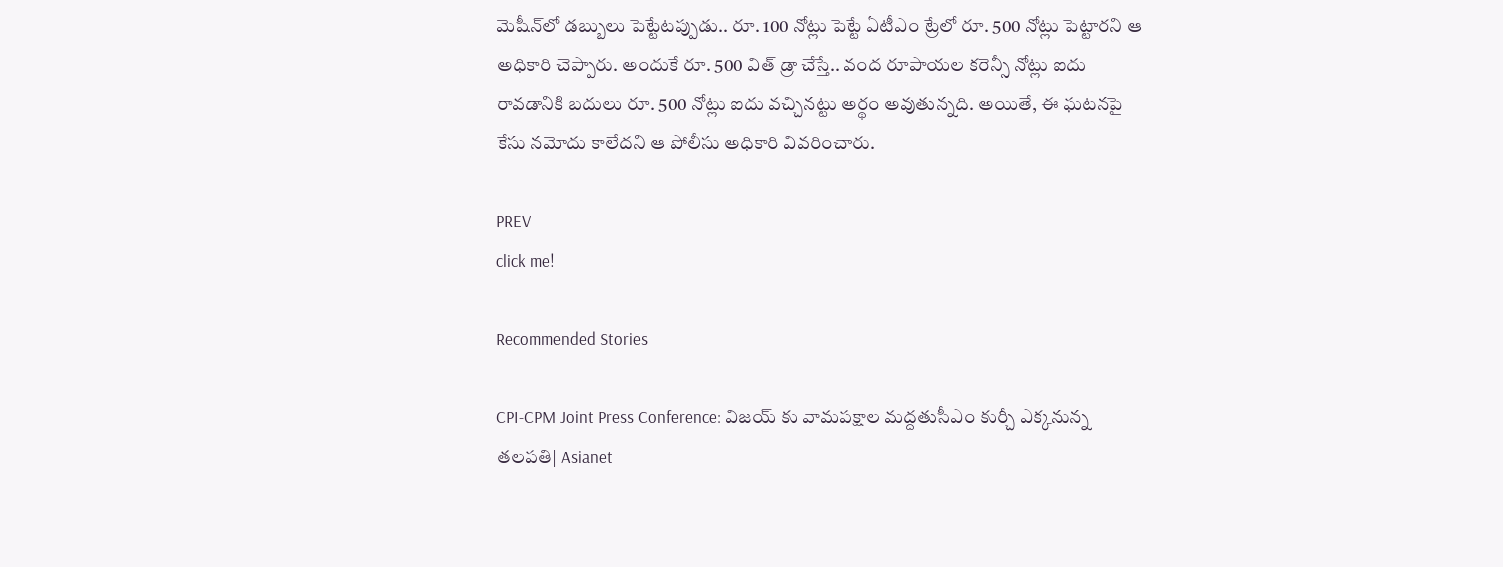మెషీన్‌లో డబ్బులు పెట్టేటప్పుడు.. రూ. 100 నోట్లు పెట్టే ఏటీఎం ట్రేలో రూ. 500 నోట్లు పెట్టారని ఆ అధికారి చెప్పారు. అందుకే రూ. 500 విత్ డ్రా చేస్తే.. వంద రూపాయల కరెన్సీ నోట్లు ఐదు రావడానికి బదులు రూ. 500 నోట్లు ఐదు వచ్చినట్టు అర్థం అవుతున్నది. అయితే, ఈ ఘటనపై కేసు నమోదు కాలేదని ఆ పోలీసు అధికారి వివరించారు.

PREV
click me!

Recommended Stories

CPI-CPM Joint Press Conference: విజయ్ కు వామపక్షాల మద్దతుసీఎం కుర్చీ ఎక్కనున్న తలపతి| Asianet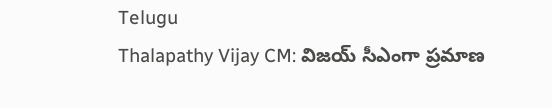Telugu
Thalapathy Vijay CM: విజయ్ సీఎంగా ప్రమాణ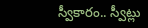స్వీకారం.. స్వీట్లు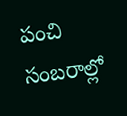పంచి సంబరాల్లో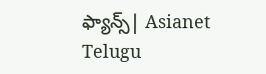ఫ్యాన్స్| Asianet Telugu